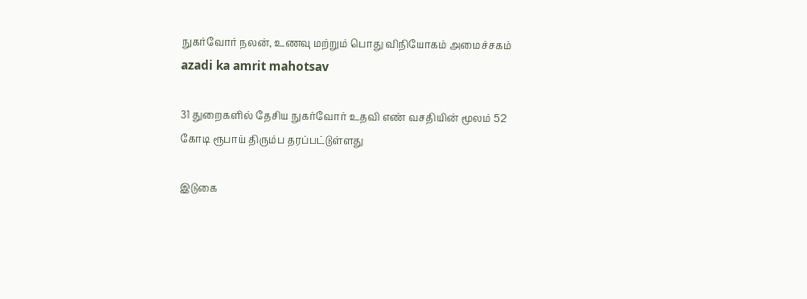நுகர்வோர் நலன், உணவு மற்றும் பொது விநியோகம் அமைச்சகம்
azadi ka amrit mahotsav

31 துறைகளில் தேசிய நுகர்வோர் உதவி எண் வசதியின் மூலம் 52 கோடி ரூபாய் திரும்ப தரப்பட்டுள்ளது

இடுகை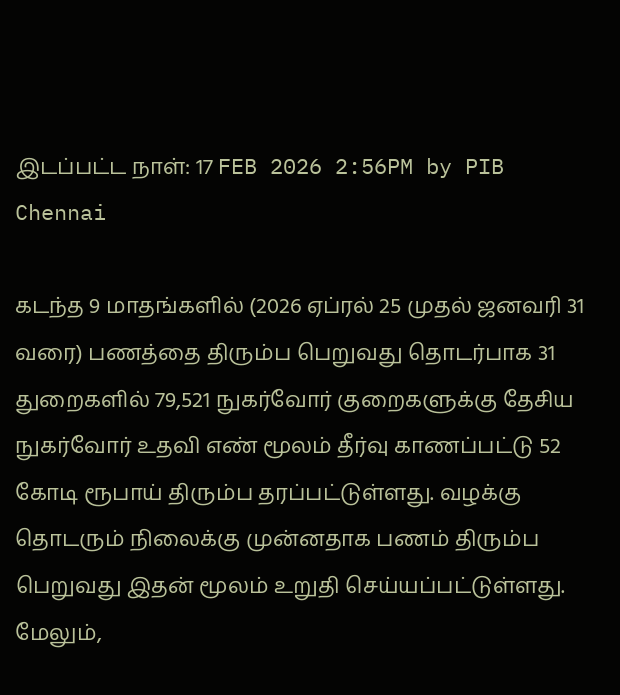இடப்பட்ட நாள்: 17 FEB 2026 2:56PM by PIB Chennai

கடந்த 9 மாதங்களில் (2026 ஏப்ரல் 25 முதல் ஜனவரி 31 வரை) பணத்தை திரும்ப பெறுவது தொடர்பாக 31 துறைகளில் 79,521 நுகர்வோர் குறைகளுக்கு தேசிய நுகர்வோர் உதவி எண் மூலம் தீர்வு காணப்பட்டு 52 கோடி ரூபாய் திரும்ப தரப்பட்டுள்ளது. வழக்கு தொடரும் நிலைக்கு முன்னதாக பணம் திரும்ப பெறுவது இதன் மூலம் உறுதி செய்யப்பட்டுள்ளது. மேலும்,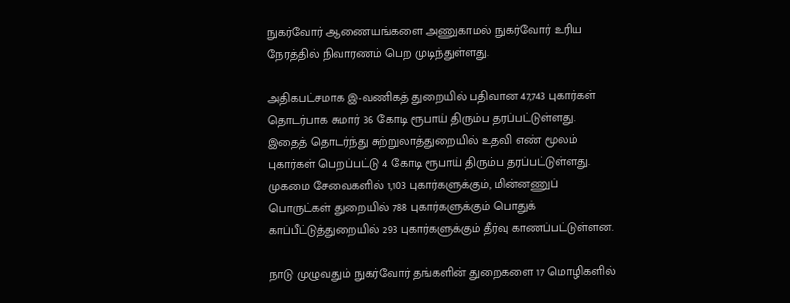நுகர்வோர் ஆணையங்களை அணுகாமல் நுகர்வோர் உரிய நேரத்தில் நிவாரணம் பெற முடிந்துள்ளது.

அதிகபட்சமாக இ-வணிகத் துறையில் பதிவான 47,743 புகார்கள் தொடர்பாக சுமார் 36 கோடி ரூபாய் திரும்ப தரப்பட்டுள்ளது. இதைத் தொடர்ந்து சுற்றுலாத்துறையில் உதவி எண் மூலம் புகார்கள் பெறப்பட்டு 4 கோடி ரூபாய் திரும்ப தரப்பட்டுள்ளது. முகமை சேவைகளில் 1,103 புகார்களுக்கும், மின்னணுப் பொருட்கள் துறையில் 788 புகார்களுக்கும் பொதுக் காப்பீட்டுத்துறையில் 293 புகார்களுக்கும் தீர்வு காணப்பட்டுள்ளன.

நாடு முழுவதும் நுகர்வோர் தங்களின் துறைகளை 17 மொழிகளில்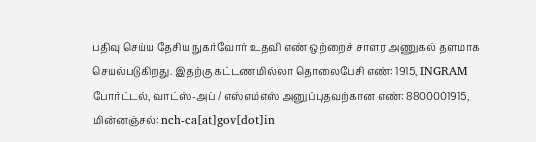பதிவு செய்ய தேசிய நுகர்வோர் உதவி எண் ஒற்றைச் சாளர அணுகல் தளமாக செயல்படுகிறது. இதற்கு கட்டணமில்லா தொலைபேசி எண்: 1915, INGRAM போர்ட்டல், வாட்ஸ்-அப் / எஸ்எம்எஸ் அனுப்புதவற்கான எண்: 8800001915, மின்னஞ்சல்: nch-ca[at]gov[dot]in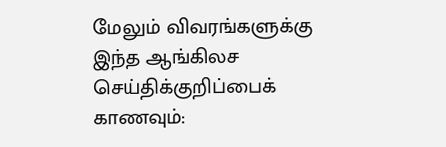மேலும் விவரங்களுக்கு இந்த ஆங்கிலச செய்திக்குறிப்பைக் காணவும்: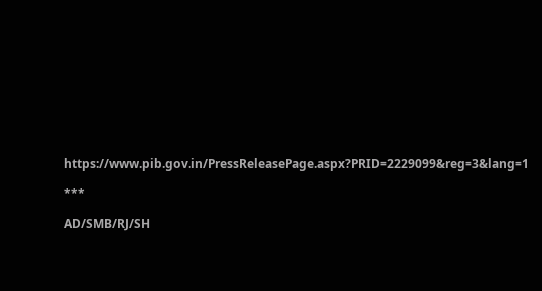https://www.pib.gov.in/PressReleasePage.aspx?PRID=2229099&reg=3&lang=1

***

AD/SMB/RJ/SH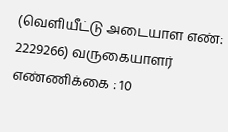(வெளியீட்டு அடையாள எண்: 2229266) வருகையாளர் எண்ணிக்கை : 10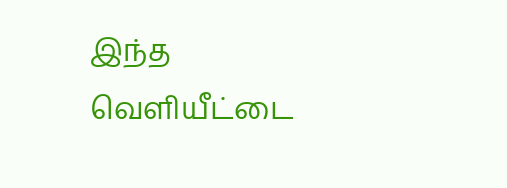இந்த வெளியீட்டை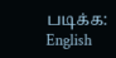படிக்க: English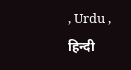, Urdu , हिन्दी